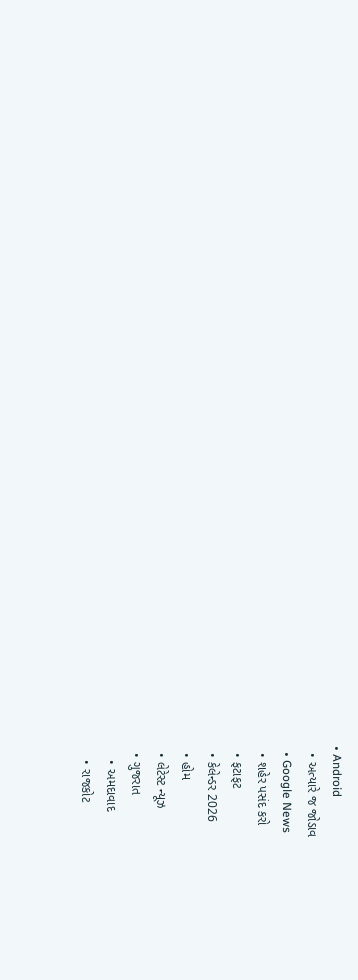• Android
  • અત્યારે જ જોડાવ
  • Google News
  • શહેર પસંદ કરો
  • ફટાફટ
  • કેલેન્ડર 2026
  • હોમ
  • લેટેસ્ટ ન્યૂઝ
  • ગુજરાત
    • અમદાવાદ
    • રાજકોટ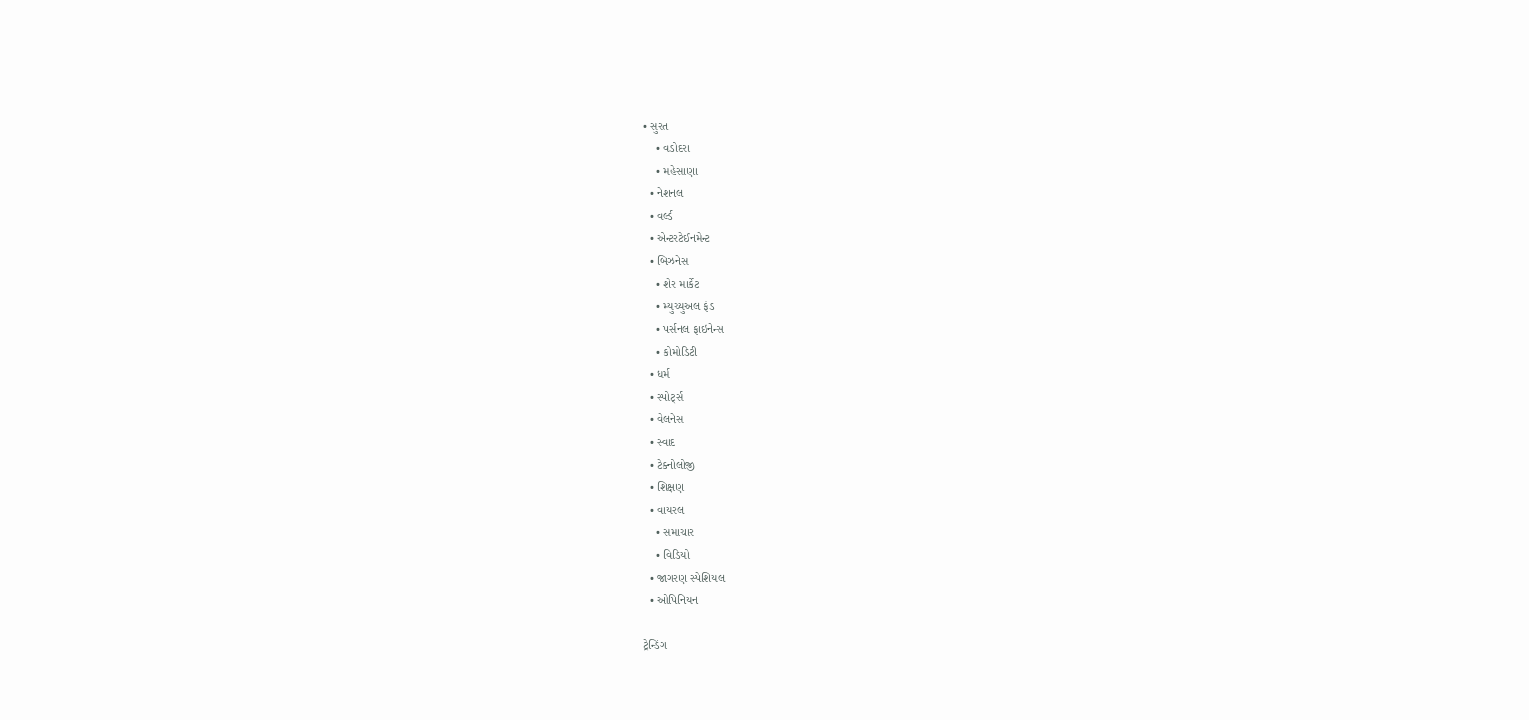• સુરત
    • વડોદરા
    • મહેસાણા
  • નેશનલ
  • વર્લ્ડ
  • એન્ટરટેઈનમેન્ટ
  • બિઝનેસ
    • શેર માર્કેટ
    • મ્યુચ્યુઅલ ફંડ
    • પર્સનલ ફાઇનેન્સ
    • કોમોડિટી
  • ધર્મ
  • સ્પોર્ટ્સ
  • વેલનેસ
  • સ્વાદ
  • ટેક્નોલોજી
  • શિક્ષણ
  • વાયરલ
    • સમાચાર
    • વિડિયો
  • જાગરણ સ્પેશિયલ
  • ઓપિનિયન

ટ્રેન્ડિંગ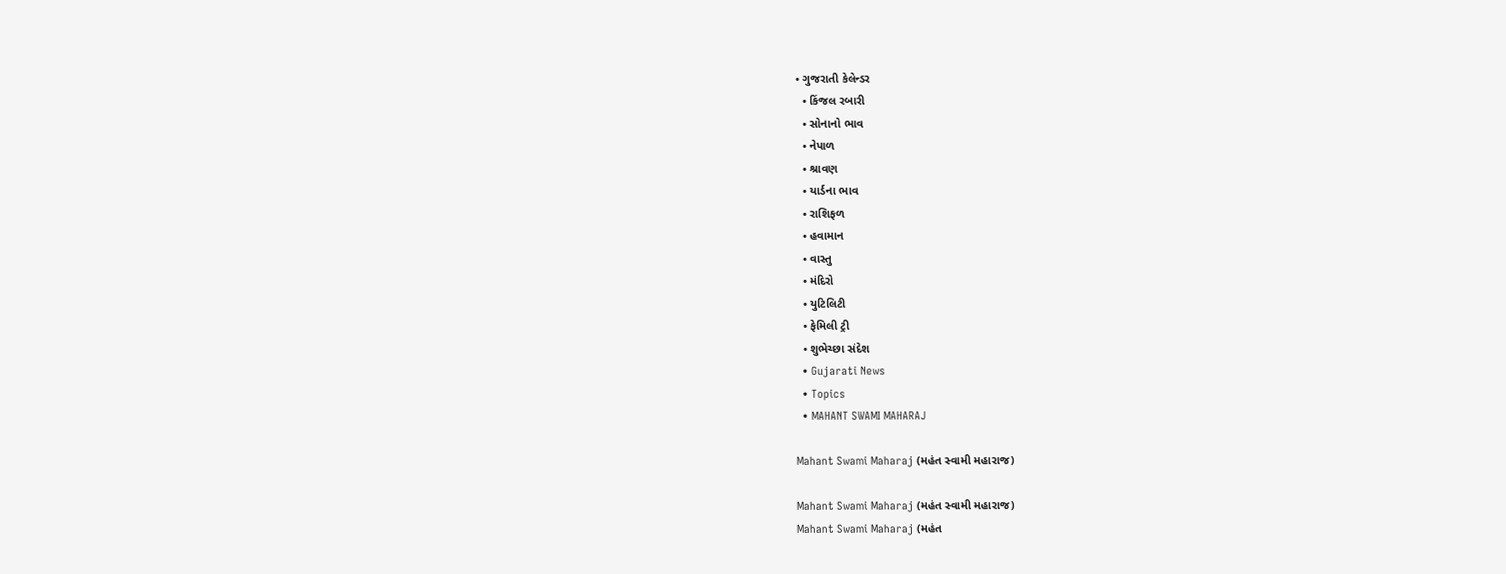• ગુજરાતી કેલેન્ડર
  • કિંજલ રબારી
  • સોનાનો ભાવ
  • નેપાળ
  • શ્રાવણ
  • યાર્ડના ભાવ
  • રાશિફળ
  • હવામાન
  • વાસ્તુ
  • મંદિરો
  • યુટિલિટી
  • ફેમિલી ટ્રી
  • શુભેચ્છા સંદેશ
  • Gujarati News
  • Topics
  • MAHANT SWAMI MAHARAJ

Mahant Swami Maharaj (મહંત સ્વામી મહારાજ)

Mahant Swami Maharaj (મહંત સ્વામી મહારાજ)
Mahant Swami Maharaj (મહંત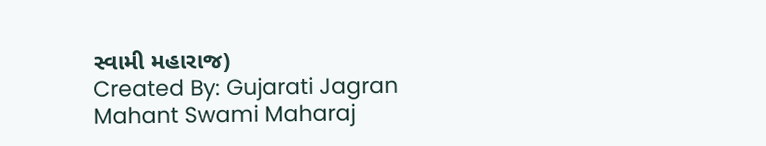સ્વામી મહારાજ)
Created By: Gujarati Jagran
Mahant Swami Maharaj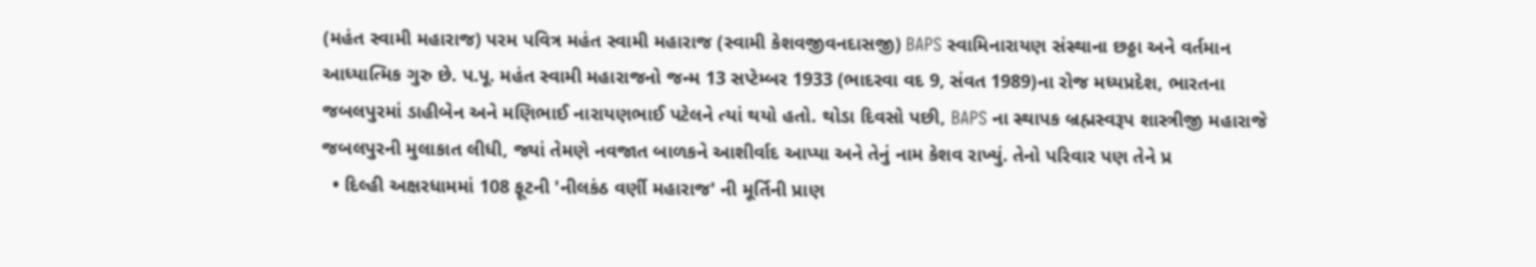(મહંત સ્વામી મહારાજ) પરમ પવિત્ર મહંત સ્વામી મહારાજ (સ્વામી કેશવજીવનદાસજી) BAPS સ્વામિનારાયણ સંસ્થાના છઠ્ઠા અને વર્તમાન આધ્યાત્મિક ગુરુ છે. પ.પૂ. મહંત સ્વામી મહારાજનો જન્મ 13 સપ્ટેમ્બર 1933 (ભાદરવા વદ 9, સંવત 1989)ના રોજ મધ્યપ્રદેશ, ભારતના જબલપુરમાં ડાહીબેન અને મણિભાઈ નારાયણભાઈ પટેલને ત્યાં થયો હતો. થોડા દિવસો પછી, BAPS ના સ્થાપક બ્રહ્મસ્વરૂપ શાસ્ત્રીજી મહારાજે જબલપુરની મુલાકાત લીધી, જ્યાં તેમણે નવજાત બાળકને આશીર્વાદ આપ્યા અને તેનું નામ કેશવ રાખ્યું. તેનો પરિવાર પણ તેને પ્ર
  • દિલ્હી અક્ષરધામમાં 108 ફૂટની 'નીલકંઠ વર્ણી મહારાજ' ની મૂર્તિની પ્રાણ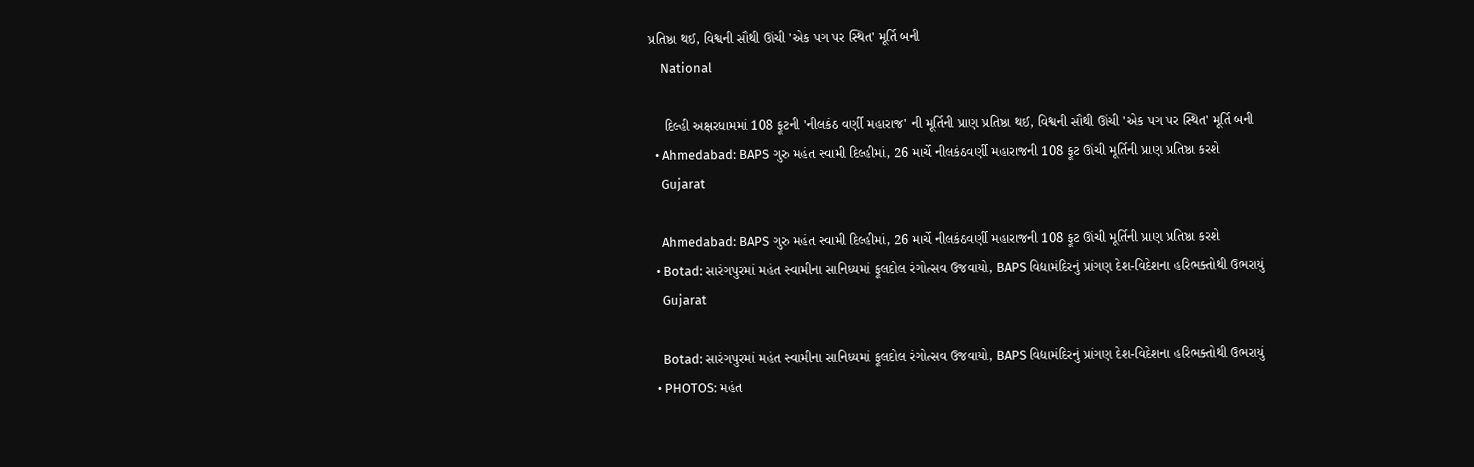પ્રતિષ્ઠા થઈ, વિશ્વની સૌથી ઊંચી 'એક પગ પર સ્થિત' મૂર્તિ બની
    National

    દિલ્હી અક્ષરધામમાં 108 ફૂટની 'નીલકંઠ વર્ણી મહારાજ' ની મૂર્તિની પ્રાણ પ્રતિષ્ઠા થઈ, વિશ્વની સૌથી ઊંચી 'એક પગ પર સ્થિત' મૂર્તિ બની
  • Ahmedabad: BAPS ગુરુ મહંત સ્વામી દિલ્હીમાં, 26 માર્ચે નીલકંઠવર્ણી મહારાજની 108 ફૂટ ઊંચી મૂર્તિની પ્રાણ પ્રતિષ્ઠા કરશે
    Gujarat

    Ahmedabad: BAPS ગુરુ મહંત સ્વામી દિલ્હીમાં, 26 માર્ચે નીલકંઠવર્ણી મહારાજની 108 ફૂટ ઊંચી મૂર્તિની પ્રાણ પ્રતિષ્ઠા કરશે
  • Botad: સારંગપુરમાં મહંત સ્વામીના સાનિધ્યમાં ફૂલદોલ રંગોત્સવ ઉજવાયો, BAPS વિદ્યામંદિરનું પ્રાંગણ દેશ-વિદેશના હરિભક્તોથી ઉભરાયું
    Gujarat

    Botad: સારંગપુરમાં મહંત સ્વામીના સાનિધ્યમાં ફૂલદોલ રંગોત્સવ ઉજવાયો, BAPS વિદ્યામંદિરનું પ્રાંગણ દેશ-વિદેશના હરિભક્તોથી ઉભરાયું
  • PHOTOS: મહંત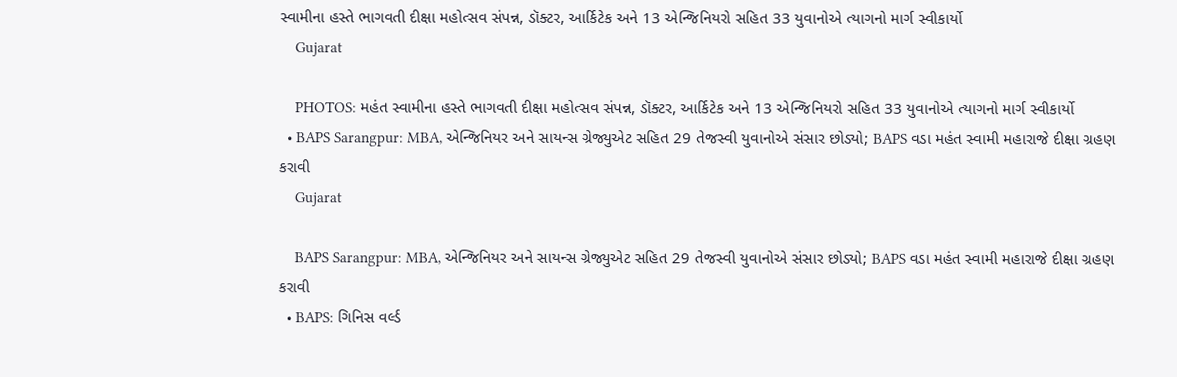સ્વામીના હસ્તે ભાગવતી દીક્ષા મહોત્સવ સંપન્ન, ડૉક્ટર, આર્કિટેક અને 13 એન્જિનિયરો સહિત 33 યુવાનોએ ત્યાગનો માર્ગ સ્વીકાર્યો
    Gujarat

    PHOTOS: મહંત સ્વામીના હસ્તે ભાગવતી દીક્ષા મહોત્સવ સંપન્ન, ડૉક્ટર, આર્કિટેક અને 13 એન્જિનિયરો સહિત 33 યુવાનોએ ત્યાગનો માર્ગ સ્વીકાર્યો
  • BAPS Sarangpur: MBA, એન્જિનિયર અને સાયન્સ ગ્રેજ્યુએટ સહિત 29 તેજસ્વી યુવાનોએ સંસાર છોડ્યો; BAPS વડા મહંત સ્વામી મહારાજે દીક્ષા ગ્રહણ કરાવી
    Gujarat

    BAPS Sarangpur: MBA, એન્જિનિયર અને સાયન્સ ગ્રેજ્યુએટ સહિત 29 તેજસ્વી યુવાનોએ સંસાર છોડ્યો; BAPS વડા મહંત સ્વામી મહારાજે દીક્ષા ગ્રહણ કરાવી
  • BAPS: ગિનિસ વર્લ્ડ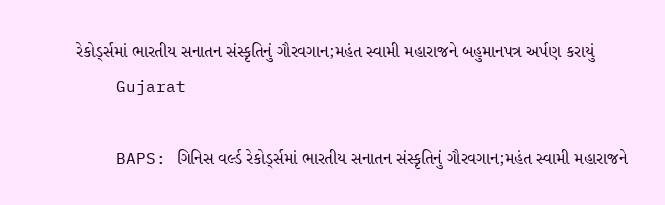રેકોર્ડ્સમાં ભારતીય સનાતન સંસ્કૃતિનું ગૌરવગાન;મહંત સ્વામી મહારાજને બહુમાનપત્ર અર્પણ કરાયું
    Gujarat

    BAPS: ગિનિસ વર્લ્ડ રેકોર્ડ્સમાં ભારતીય સનાતન સંસ્કૃતિનું ગૌરવગાન;મહંત સ્વામી મહારાજને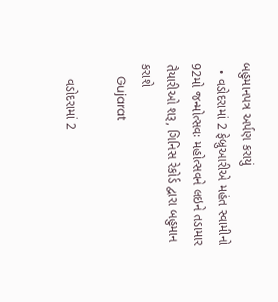બહુમાનપત્ર અર્પણ કરાયું
  • વડોદરામાં 2 ફેબ્રુઆરીએ મહંત સ્વામીનો 92મો જન્મોત્સવઃ મહોત્સવને લઇને તડામાર તૈયારીઓ શરૂ, ગિનિસ રેકોર્ડ દ્વારા બહુમાન કરાશે
    Gujarat

    વડોદરામાં 2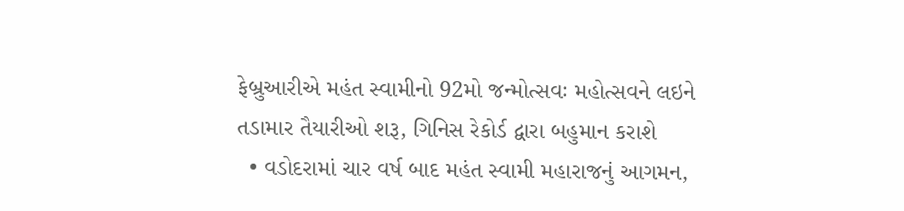ફેબ્રુઆરીએ મહંત સ્વામીનો 92મો જન્મોત્સવઃ મહોત્સવને લઇને તડામાર તૈયારીઓ શરૂ, ગિનિસ રેકોર્ડ દ્વારા બહુમાન કરાશે
  • વડોદરામાં ચાર વર્ષ બાદ મહંત સ્વામી મહારાજનું આગમન,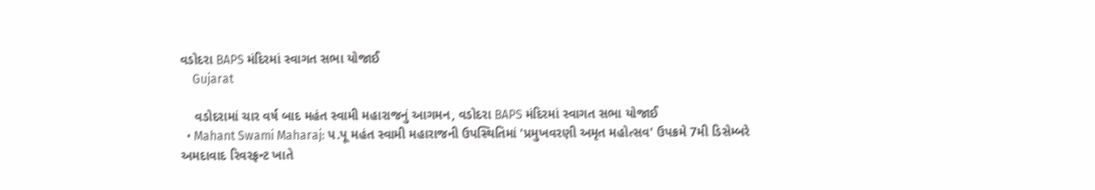વડોદરા BAPS મંદિરમાં સ્વાગત સભા યોજાઈ
    Gujarat

    વડોદરામાં ચાર વર્ષ બાદ મહંત સ્વામી મહારાજનું આગમન, વડોદરા BAPS મંદિરમાં સ્વાગત સભા યોજાઈ
  • Mahant Swami Maharaj: પ.પૂ મહંત સ્વામી મહારાજની ઉપસ્થિતિમાં 'પ્રમુખવરણી અમૃત મહોત્સવ' ઉપક્રમે 7મી ડિસેમ્બરે અમદાવાદ રિવરફ્રન્ટ ખાતે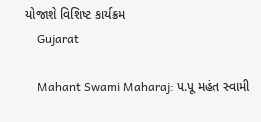યોજાશે વિશિષ્ટ કાર્યક્રમ
    Gujarat

    Mahant Swami Maharaj: પ.પૂ મહંત સ્વામી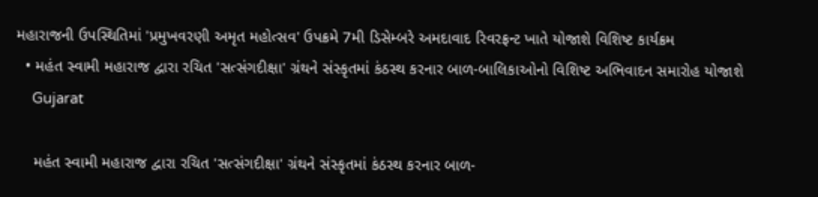મહારાજની ઉપસ્થિતિમાં 'પ્રમુખવરણી અમૃત મહોત્સવ' ઉપક્રમે 7મી ડિસેમ્બરે અમદાવાદ રિવરફ્રન્ટ ખાતે યોજાશે વિશિષ્ટ કાર્યક્રમ
  • મહંત સ્વામી મહારાજ દ્વારા રચિત 'સત્સંગદીક્ષા' ગ્રંથને સંસ્કૃતમાં કંઠસ્થ કરનાર બાળ-બાલિકાઓનો વિશિષ્ટ અભિવાદન સમારોહ યોજાશે
    Gujarat

    મહંત સ્વામી મહારાજ દ્વારા રચિત 'સત્સંગદીક્ષા' ગ્રંથને સંસ્કૃતમાં કંઠસ્થ કરનાર બાળ-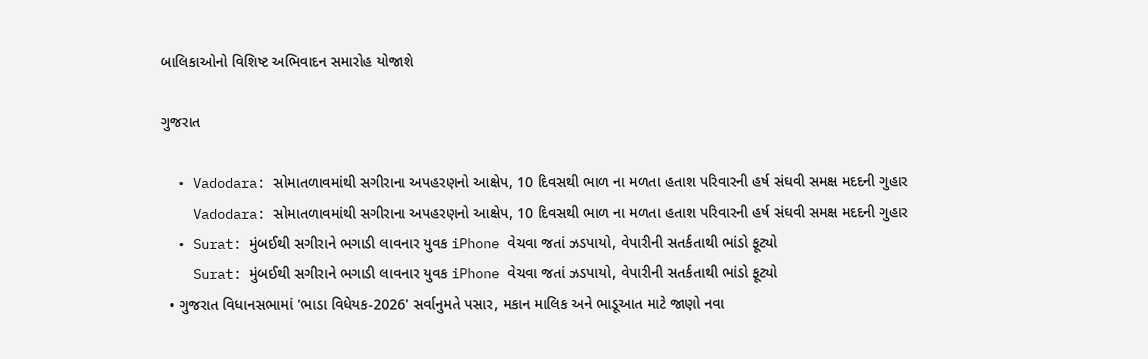બાલિકાઓનો વિશિષ્ટ અભિવાદન સમારોહ યોજાશે

ગુજરાત

  • Vadodara: સોમાતળાવમાંથી સગીરાના અપહરણનો આક્ષેપ, 10 દિવસથી ભાળ ના મળતા હતાશ પરિવારની હર્ષ સંઘવી સમક્ષ મદદની ગુહાર
    Vadodara: સોમાતળાવમાંથી સગીરાના અપહરણનો આક્ષેપ, 10 દિવસથી ભાળ ના મળતા હતાશ પરિવારની હર્ષ સંઘવી સમક્ષ મદદની ગુહાર
  • Surat: મુંબઈથી સગીરાને ભગાડી લાવનાર યુવક iPhone વેચવા જતાં ઝડપાયો, વેપારીની સતર્કતાથી ભાંડો ફૂટ્યો
    Surat: મુંબઈથી સગીરાને ભગાડી લાવનાર યુવક iPhone વેચવા જતાં ઝડપાયો, વેપારીની સતર્કતાથી ભાંડો ફૂટ્યો
  • ગુજરાત વિધાનસભામાં 'ભાડા વિધેયક-2026' સર્વાનુમતે પસાર, મકાન માલિક અને ભાડૂઆત માટે જાણો નવા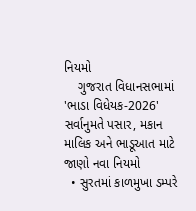નિયમો
    ગુજરાત વિધાનસભામાં 'ભાડા વિધેયક-2026' સર્વાનુમતે પસાર, મકાન માલિક અને ભાડૂઆત માટે જાણો નવા નિયમો
  • સુરતમાં કાળમુખા ડમ્પરે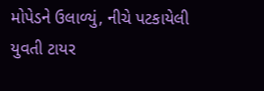મોપેડને ઉલાળ્યું, નીચે પટકાયેલી યુવતી ટાયર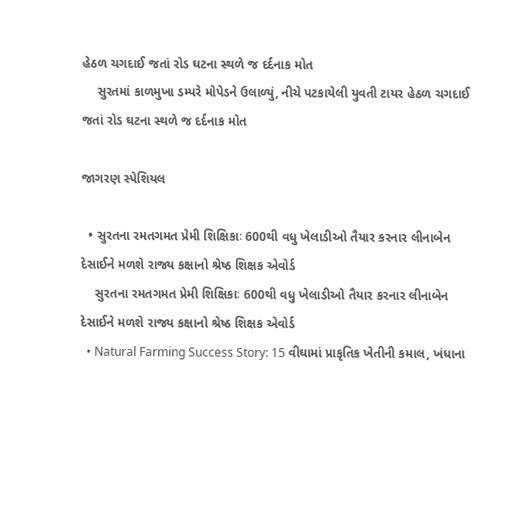હેઠળ ચગદાઈ જતાં રોડ ઘટના સ્થળે જ દર્દનાક મોત
    સુરતમાં કાળમુખા ડમ્પરે મોપેડને ઉલાળ્યું, નીચે પટકાયેલી યુવતી ટાયર હેઠળ ચગદાઈ જતાં રોડ ઘટના સ્થળે જ દર્દનાક મોત

જાગરણ સ્પેશિયલ

  • સુરતના રમતગમત પ્રેમી શિક્ષિકાઃ 600થી વધુ ખેલાડીઓ તૈયાર કરનાર લીનાબેન દેસાઈને મળશે રાજ્ય કક્ષાનો શ્રેષ્ઠ શિક્ષક એવોર્ડ
    સુરતના રમતગમત પ્રેમી શિક્ષિકાઃ 600થી વધુ ખેલાડીઓ તૈયાર કરનાર લીનાબેન દેસાઈને મળશે રાજ્ય કક્ષાનો શ્રેષ્ઠ શિક્ષક એવોર્ડ
  • Natural Farming Success Story: 15 વીઘામાં પ્રાકૃતિક ખેતીની કમાલ, ખંધાના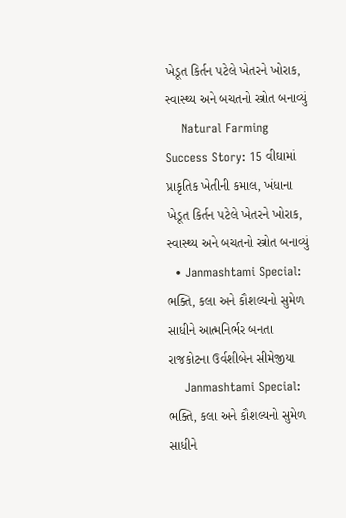ખેડૂત કિર્તન પટેલે ખેતરને ખોરાક, સ્વાસ્થ્ય અને બચતનો સ્ત્રોત બનાવ્યું
    Natural Farming Success Story: 15 વીઘામાં પ્રાકૃતિક ખેતીની કમાલ, ખંધાના ખેડૂત કિર્તન પટેલે ખેતરને ખોરાક, સ્વાસ્થ્ય અને બચતનો સ્ત્રોત બનાવ્યું
  • Janmashtami Special: ભક્તિ, કલા અને કૌશલ્યનો સુમેળ સાધીને આત્મનિર્ભર બનતા રાજકોટના ઉર્વશીબેન સીમેજીયા
    Janmashtami Special: ભક્તિ, કલા અને કૌશલ્યનો સુમેળ સાધીને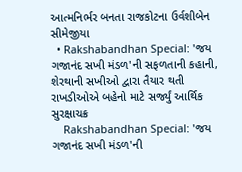આત્મનિર્ભર બનતા રાજકોટના ઉર્વશીબેન સીમેજીયા
  • Rakshabandhan Special: 'જય ગજાનંદ સખી મંડળ'ની સફળતાની કહાની, શેરથાની સખીઓ દ્વારા તૈયાર થતી રાખડીઓએ બહેનો માટે સર્જ્યું આર્થિક સુરક્ષાચક્ર
    Rakshabandhan Special: 'જય ગજાનંદ સખી મંડળ'ની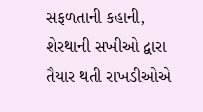સફળતાની કહાની, શેરથાની સખીઓ દ્વારા તૈયાર થતી રાખડીઓએ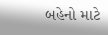બહેનો માટે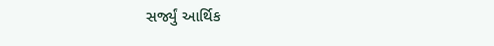સર્જ્યું આર્થિક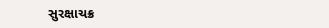સુરક્ષાચક્ર